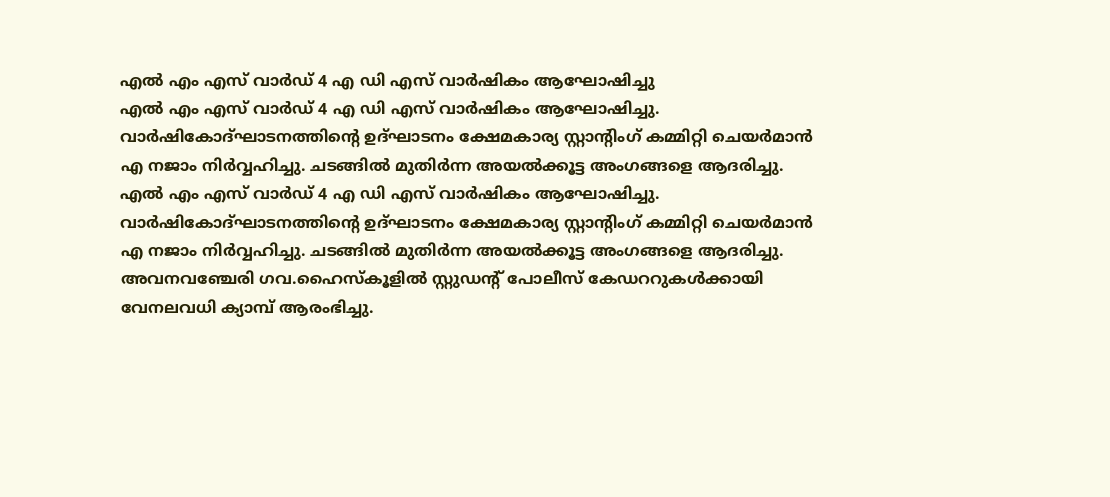എൽ എം എസ് വാർഡ് 4 എ ഡി എസ് വാർഷികം ആഘോഷിച്ചു
എൽ എം എസ് വാർഡ് 4 എ ഡി എസ് വാർഷികം ആഘോഷിച്ചു.
വാർഷികോദ്ഘാടനത്തിന്റെ ഉദ്ഘാടനം ക്ഷേമകാര്യ സ്റ്റാന്റിംഗ് കമ്മിറ്റി ചെയർമാൻ എ നജാം നിർവ്വഹിച്ചു. ചടങ്ങിൽ മുതിർന്ന അയൽക്കൂട്ട അംഗങ്ങളെ ആദരിച്ചു.
എൽ എം എസ് വാർഡ് 4 എ ഡി എസ് വാർഷികം ആഘോഷിച്ചു.
വാർഷികോദ്ഘാടനത്തിന്റെ ഉദ്ഘാടനം ക്ഷേമകാര്യ സ്റ്റാന്റിംഗ് കമ്മിറ്റി ചെയർമാൻ എ നജാം നിർവ്വഹിച്ചു. ചടങ്ങിൽ മുതിർന്ന അയൽക്കൂട്ട അംഗങ്ങളെ ആദരിച്ചു.
അവനവഞ്ചേരി ഗവ.ഹൈസ്കൂളിൽ സ്റ്റുഡന്റ് പോലീസ് കേഡററുകൾക്കായി വേനലവധി ക്യാമ്പ് ആരംഭിച്ചു.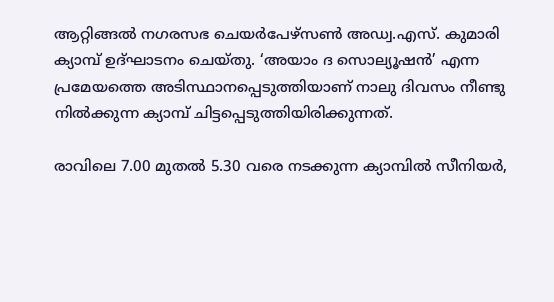ആറ്റിങ്ങൽ നഗരസഭ ചെയർപേഴ്സൺ അഡ്വ.എസ്. കുമാരി ക്യാമ്പ് ഉദ്ഘാടനം ചെയ്തു. ‘അയാം ദ സൊല്യൂഷൻ’ എന്ന പ്രമേയത്തെ അടിസ്ഥാനപ്പെടുത്തിയാണ് നാലു ദിവസം നീണ്ടു നിൽക്കുന്ന ക്യാമ്പ് ചിട്ടപ്പെടുത്തിയിരിക്കുന്നത്.

രാവിലെ 7.00 മുതൽ 5.30 വരെ നടക്കുന്ന ക്യാമ്പിൽ സീനിയർ,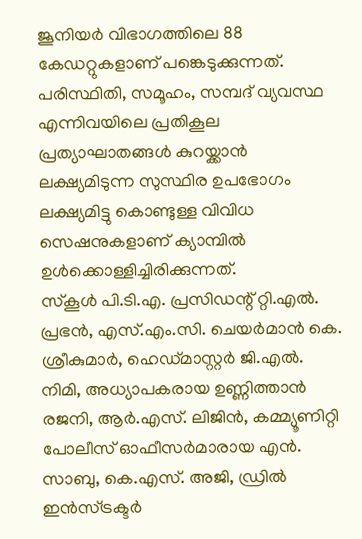ജൂനിയർ വിഭാഗത്തിലെ 88 കേഡറ്റുകളാണ് പങ്കെടുക്കുന്നത്. പരിസ്ഥിതി, സമൂഹം, സമ്പദ് വ്യവസ്ഥ എന്നിവയിലെ പ്രതികൂല പ്രത്യാഘാതങ്ങൾ കുറയ്ക്കാൻ ലക്ഷ്യമിടുന്ന സുസ്ഥിര ഉപഭോഗം ലക്ഷ്യമിട്ടു കൊണ്ടുള്ള വിവിധ സെഷനുകളാണ് ക്യാമ്പിൽ ഉൾക്കൊള്ളിച്ചിരിക്കുന്നത്.
സ്കൂൾ പി.ടി.എ. പ്രസിഡന്റ് റ്റി.എൽ. പ്രഭൻ, എസ്.എം.സി. ചെയർമാൻ കെ. ശ്രീകുമാർ, ഹെഡ്മാസ്റ്റർ ജി.എൽ. നിമി, അധ്യാപകരായ ഉണ്ണിത്താൻ രജനി, ആർ.എസ്. ലിജിൻ, കമ്മ്യൂണിറ്റി പോലീസ് ഓഫീസർമാരായ എൻ. സാബു, കെ.എസ്. അജി, ഡ്രിൽ ഇൻസ്ട്രക്ടർ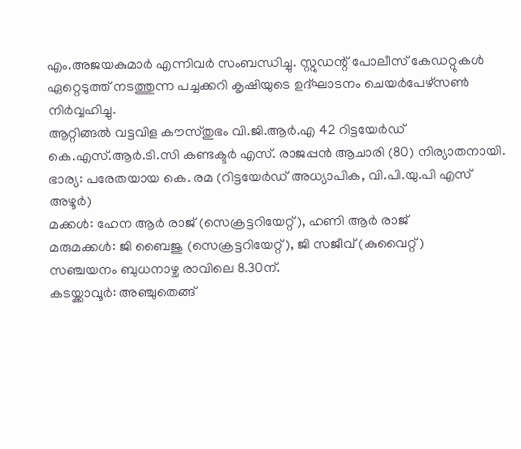എം.അജയകുമാർ എന്നിവർ സംബന്ധിച്ചു. സ്റ്റുഡന്റ് പോലീസ് കേഡറ്റുകൾ ഏറ്റെടുത്ത് നടത്തുന്ന പച്ചക്കറി കൃഷിയുടെ ഉദ്ഘാടനം ചെയർപേഴ്സൺ നിർവ്വഹിച്ചു.
ആറ്റിങ്ങൽ വട്ടവിള കൗസ്തുഭം വി.ജി.ആർ.എ 42 റിട്ടയേർഡ് കെ.എസ്.ആർ.ടി.സി കണ്ടക്ടർ എസ്. രാജപ്പൻ ആചാരി (80) നിര്യാതനായി.
ഭാര്യ: പരേതയായ കെ. രമ (റിട്ടയേർഡ് അധ്യാപിക, വി.പി.യു.പി എസ് അഴൂർ)
മക്കൾ: ഹേന ആർ രാജ് (സെക്രട്ടറിയേറ്റ്), ഹണി ആർ രാജ്
മരുമക്കൾ: ജി ബൈജു (സെക്രട്ടറിയേറ്റ്), ജി സജീവ് (കുവൈറ്റ്)
സഞ്ചയനം ബുധനാഴ്ച രാവിലെ 8.30ന്.
കടയ്ക്കാവൂർ: അഞ്ചുതെങ്ങ്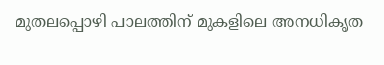മുതലപ്പൊഴി പാലത്തിന് മുകളിലെ അനധികൃത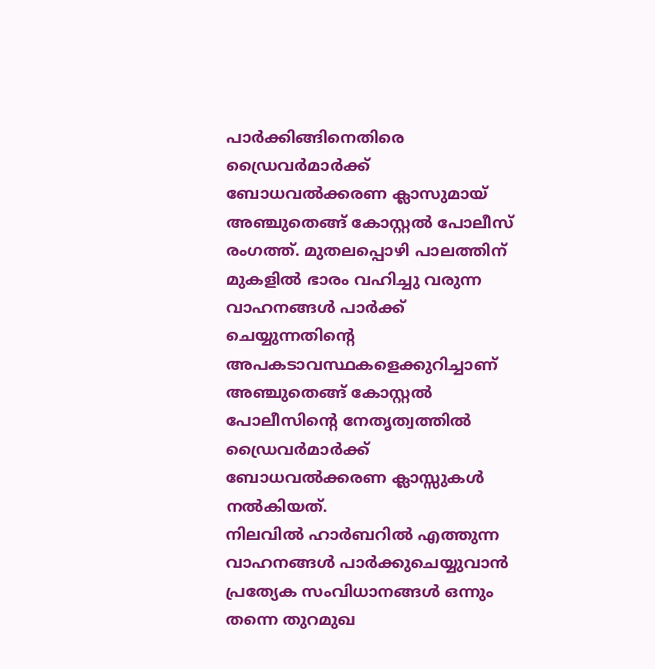പാർക്കിങ്ങിനെതിരെ ഡ്രൈവർമാർക്ക് ബോധവൽക്കരണ ക്ലാസുമായ് അഞ്ചുതെങ്ങ് കോസ്റ്റൽ പോലീസ് രംഗത്ത്. മുതലപ്പൊഴി പാലത്തിന് മുകളിൽ ഭാരം വഹിച്ചു വരുന്ന വാഹനങ്ങൾ പാർക്ക് ചെയ്യുന്നതിന്റെ അപകടാവസ്ഥകളെക്കുറിച്ചാണ് അഞ്ചുതെങ്ങ് കോസ്റ്റൽ പോലീസിന്റെ നേതൃത്വത്തിൽ ഡ്രൈവർമാർക്ക് ബോധവൽക്കരണ ക്ലാസ്സുകൾ നൽകിയത്.
നിലവിൽ ഹാർബറിൽ എത്തുന്ന വാഹനങ്ങൾ പാർക്കുചെയ്യുവാൻ പ്രത്യേക സംവിധാനങ്ങൾ ഒന്നും തന്നെ തുറമുഖ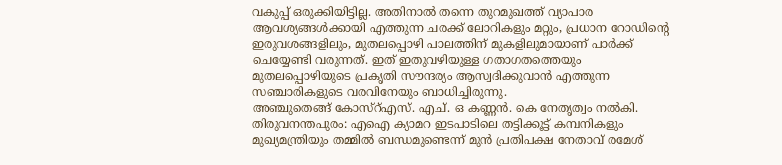വകുപ്പ് ഒരുക്കിയിട്ടില്ല. അതിനാൽ തന്നെ തുറമുഖത്ത് വ്യാപാര ആവശ്യങ്ങൾക്കായി എത്തുന്ന ചരക്ക് ലോറികളും മറ്റും, പ്രധാന റോഡിന്റെ ഇരുവശങ്ങളിലും, മുതലപ്പൊഴി പാലത്തിന് മുകളിലുമായാണ് പാർക്ക് ചെയ്യേണ്ടി വരുന്നത്. ഇത് ഇതുവഴിയുള്ള ഗതാഗതത്തെയും മുതലപ്പൊഴിയുടെ പ്രകൃതി സൗന്ദര്യം ആസ്വദിക്കുവാൻ എത്തുന്ന സഞ്ചാരികളുടെ വരവിനേയും ബാധിച്ചിരുന്നു.
അഞ്ചുതെങ്ങ് കോസ്റ്എസ്. എച്. ഒ കണ്ണൻ. കെ നേതൃത്വം നൽകി.
തിരുവനന്തപുരം: എഐ ക്യാമറ ഇടപാടിലെ തട്ടിക്കൂട്ട് കമ്പനികളും മുഖ്യമന്ത്രിയും തമ്മിൽ ബന്ധമുണ്ടെന്ന് മുൻ പ്രതിപക്ഷ നേതാവ് രമേശ്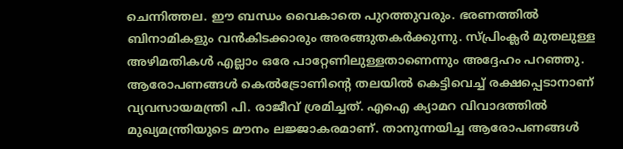ചെന്നിത്തല. ഈ ബന്ധം വൈകാതെ പുറത്തുവരും. ഭരണത്തിൽ ബിനാമികളും വൻകിടക്കാരും അരങ്ങുതകർക്കുന്നു. സ്പ്രിംക്ലർ മുതലുള്ള അഴിമതികൾ എല്ലാം ഒരേ പാറ്റേണിലുള്ളതാണെന്നും അദ്ദേഹം പറഞ്ഞു. ആരോപണങ്ങൾ കെൽട്രോണിന്റെ തലയിൽ കെട്ടിവെച്ച് രക്ഷപ്പെടാനാണ് വ്യവസായമന്ത്രി പി. രാജീവ് ശ്രമിച്ചത്. എഐ ക്യാമറ വിവാദത്തിൽ മുഖ്യമന്ത്രിയുടെ മൗനം ലജ്ജാകരമാണ്. താനുന്നയിച്ച ആരോപണങ്ങൾ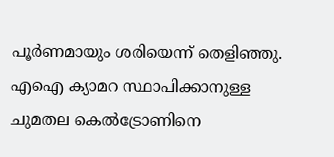പൂർണമായും ശരിയെന്ന് തെളിഞ്ഞു.
എഐ ക്യാമറ സ്ഥാപിക്കാനുള്ള ചുമതല കെൽട്രോണിനെ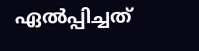ഏൽപ്പിച്ചത്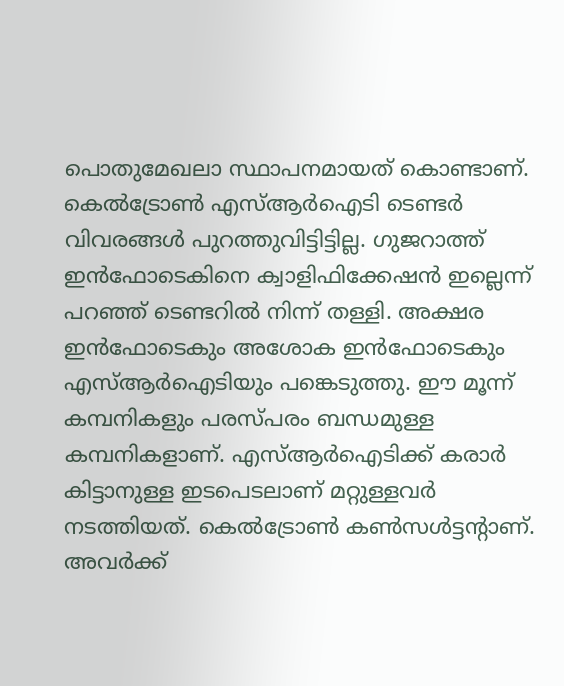പൊതുമേഖലാ സ്ഥാപനമായത് കൊണ്ടാണ്. കെൽട്രോൺ എസ്ആർഐടി ടെണ്ടർ വിവരങ്ങൾ പുറത്തുവിട്ടിട്ടില്ല. ഗുജറാത്ത് ഇൻഫോടെകിനെ ക്വാളിഫിക്കേഷൻ ഇല്ലെന്ന് പറഞ്ഞ് ടെണ്ടറിൽ നിന്ന് തള്ളി. അക്ഷര ഇൻഫോടെകും അശോക ഇൻഫോടെകും എസ്ആർഐടിയും പങ്കെടുത്തു. ഈ മൂന്ന് കമ്പനികളും പരസ്പരം ബന്ധമുള്ള കമ്പനികളാണ്. എസ്ആർഐടിക്ക് കരാർ കിട്ടാനുള്ള ഇടപെടലാണ് മറ്റുള്ളവർ നടത്തിയത്. കെൽട്രോൺ കൺസൾട്ടന്റാണ്. അവർക്ക്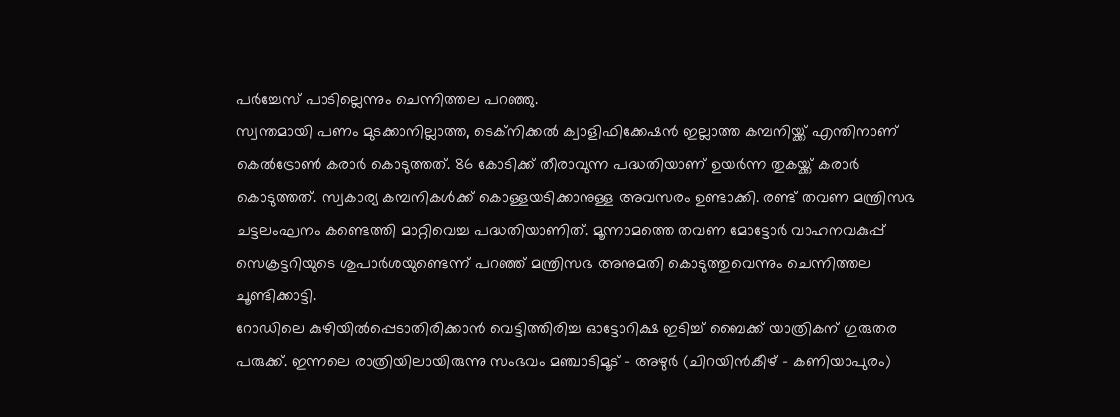പർച്ചേസ് പാടില്ലെന്നും ചെന്നിത്തല പറഞ്ഞു.
സ്വന്തമായി പണം മുടക്കാനില്ലാത്ത, ടെക്നിക്കൽ ക്വാളിഫിക്കേഷൻ ഇല്ലാത്ത കമ്പനിയ്ക്ക് എന്തിനാണ് കെൽട്രോൺ കരാർ കൊടുത്തത്. 86 കോടിക്ക് തീരാവുന്ന പദ്ധതിയാണ് ഉയർന്ന തുകയ്ക്ക് കരാർ കൊടുത്തത്. സ്വകാര്യ കമ്പനികൾക്ക് കൊള്ളയടിക്കാനുള്ള അവസരം ഉണ്ടാക്കി. രണ്ട് തവണ മന്ത്രിസഭ ചട്ടലംഘനം കണ്ടെത്തി മാറ്റിവെച്ച പദ്ധതിയാണിത്. മൂന്നാമത്തെ തവണ മോട്ടോർ വാഹനവകുപ്പ് സെക്രട്ടറിയുടെ ശുപാർശയുണ്ടെന്ന് പറഞ്ഞ് മന്ത്രിസഭ അനുമതി കൊടുത്തുവെന്നും ചെന്നിത്തല ചൂണ്ടിക്കാട്ടി.
റോഡിലെ കുഴിയിൽപ്പെടാതിരിക്കാൻ വെട്ടിത്തിരിച്ച ഓട്ടോറിക്ഷ ഇടിച്ച് ബൈക്ക് യാത്രികന് ഗുരുതര പരുക്ക്. ഇന്നലെ രാത്രിയിലായിരുന്നു സംഭവം മഞ്ചാടിമൂട് – അഴുർ (ചിറയിൻകീഴ് – കണിയാപുരം)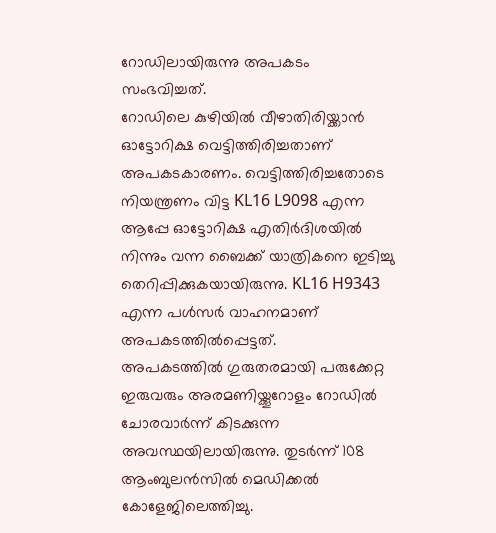റോഡിലായിരുന്നു അപകടം സംഭവിച്ചത്.
റോഡിലെ കുഴിയിൽ വീഴാതിരിയ്ക്കാൻ ഓട്ടോറിക്ഷ വെട്ടിത്തിരിച്ചതാണ് അപകടകാരണം. വെട്ടിത്തിരിച്ചതോടെ നിയന്ത്രണം വിട്ട KL16 L9098 എന്ന ആപ്പേ ഓട്ടോറിക്ഷ എതിർദിശയിൽ നിന്നും വന്ന ബൈക്ക് യാത്രികനെ ഇടിച്ചു തെറിപ്പിക്കുകയായിരുന്നു. KL16 H9343 എന്ന പൾസർ വാഹനമാണ് അപകടത്തിൽപ്പെട്ടത്.
അപകടത്തിൽ ഗുരുതരമായി പരുക്കേറ്റ ഇരുവരും അരമണിയ്ക്കൂറോളം റോഡിൽ ചോരവാർന്ന് കിടക്കുന്ന അവസ്ഥയിലായിരുന്നു. തുടർന്ന് 108 ആംബുലൻസിൽ മെഡിക്കൽ കോളേജിലെത്തിച്ചു.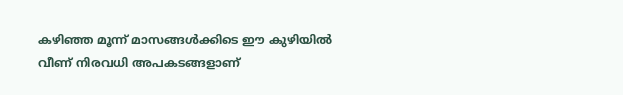കഴിഞ്ഞ മൂന്ന് മാസങ്ങൾക്കിടെ ഈ കുഴിയിൽ വീണ് നിരവധി അപകടങ്ങളാണ്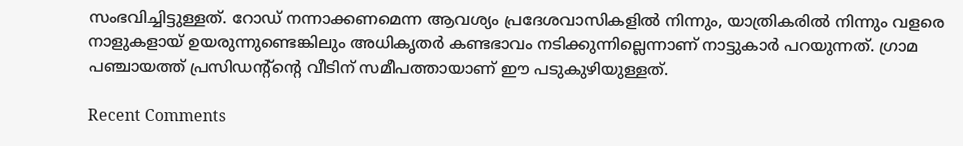സംഭവിച്ചിട്ടുള്ളത്. റോഡ് നന്നാക്കണമെന്ന ആവശ്യം പ്രദേശവാസികളിൽ നിന്നും, യാത്രികരിൽ നിന്നും വളരെ നാളുകളായ് ഉയരുന്നുണ്ടെങ്കിലും അധികൃതർ കണ്ടഭാവം നടിക്കുന്നില്ലെന്നാണ് നാട്ടുകാർ പറയുന്നത്. ഗ്രാമ പഞ്ചായത്ത് പ്രസിഡന്റ്ന്റെ വീടിന് സമീപത്തായാണ് ഈ പടുകുഴിയുള്ളത്.

Recent Comments